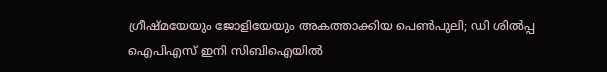ഗ്രീഷ്മയേയും ജോളിയേയും അകത്താക്കിയ പെണ്‍പുലി; ഡി ശില്‍പ്പ ഐപിഎസ് ഇനി സിബിഐയില്‍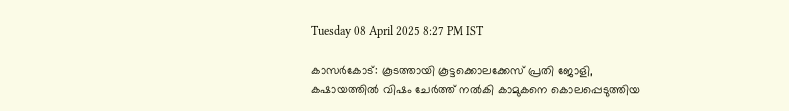Tuesday 08 April 2025 8:27 PM IST

കാസര്‍കോട്: കൂടത്തായി കൂട്ടക്കൊലക്കേസ് പ്രതി ജോളി, കഷായത്തില്‍ വിഷം ചേര്‍ത്ത് നല്‍കി കാമുകനെ കൊലപ്പെടുത്തിയ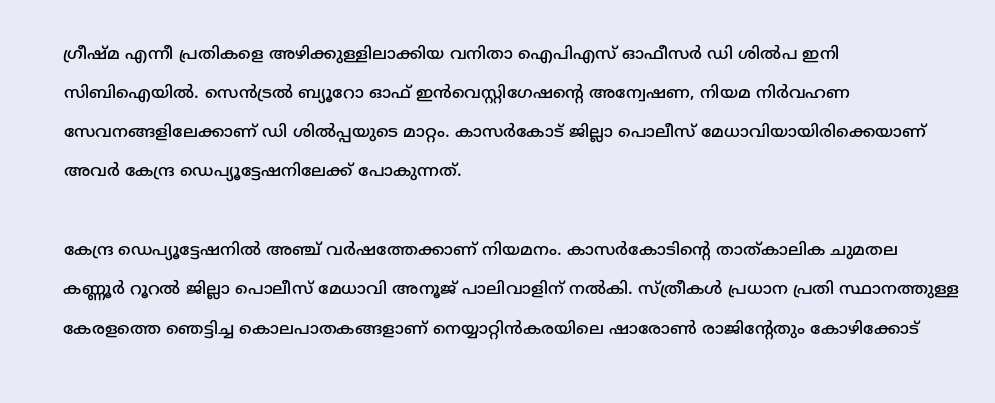ഗ്രീഷ്മ എന്നീ പ്രതികളെ അഴിക്കുള്ളിലാക്കിയ വനിതാ ഐപിഎസ് ഓഫീസര്‍ ഡി ശില്‍പ ഇനി സിബിഐയില്‍. സെന്‍ട്രല്‍ ബ്യൂറോ ഓഫ് ഇന്‍വെസ്റ്റിഗേഷന്റെ അന്വേഷണ, നിയമ നിര്‍വഹണ സേവനങ്ങളിലേക്കാണ് ഡി ശില്‍പ്പയുടെ മാറ്റം. കാസര്‍കോട് ജില്ലാ പൊലീസ് മേധാവിയായിരിക്കെയാണ് അവര്‍ കേന്ദ്ര ഡെപ്യൂട്ടേഷനിലേക്ക് പോകുന്നത്.

കേന്ദ്ര ഡെപ്യൂട്ടേഷനില്‍ അഞ്ച് വര്‍ഷത്തേക്കാണ് നിയമനം. കാസര്‍കോടിന്റെ താത്കാലിക ചുമതല കണ്ണൂര്‍ റൂറല്‍ ജില്ലാ പൊലീസ് മേധാവി അനൂജ് പാലിവാളിന് നല്‍കി. സ്ത്രീകള്‍ പ്രധാന പ്രതി സ്ഥാനത്തുള്ള കേരളത്തെ ഞെട്ടിച്ച കൊലപാതകങ്ങളാണ് നെയ്യാറ്റിന്‍കരയിലെ ഷാരോണ്‍ രാജിന്റേതും കോഴിക്കോട്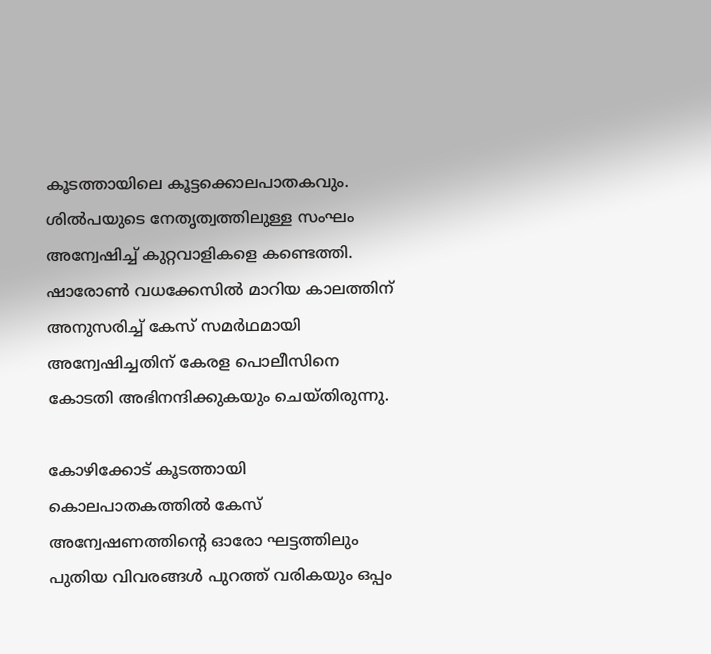കൂടത്തായിലെ കൂട്ടക്കൊലപാതകവും. ശില്‍പയുടെ നേതൃത്വത്തിലുള്ള സംഘം അന്വേഷിച്ച് കുറ്റവാളികളെ കണ്ടെത്തി. ഷാരോണ്‍ വധക്കേസില്‍ മാറിയ കാലത്തിന് അനുസരിച്ച് കേസ് സമര്‍ഥമായി അന്വേഷിച്ചതിന് കേരള പൊലീസിനെ കോടതി അഭിനന്ദിക്കുകയും ചെയ്തിരുന്നു.

കോഴിക്കോട് കൂടത്തായി കൊലപാതകത്തില്‍ കേസ് അന്വേഷണത്തിന്റെ ഓരോ ഘട്ടത്തിലും പുതിയ വിവരങ്ങള്‍ പുറത്ത് വരികയും ഒപ്പം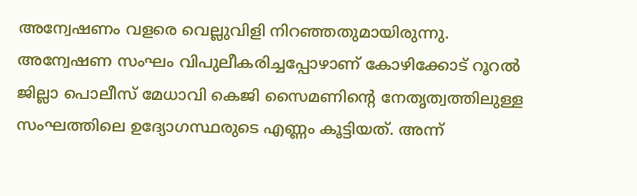അന്വേഷണം വളരെ വെല്ലുവിളി നിറഞ്ഞതുമായിരുന്നു. അന്വേഷണ സംഘം വിപുലീകരിച്ചപ്പോഴാണ് കോഴിക്കോട് റൂറല്‍ ജില്ലാ പൊലീസ് മേധാവി കെജി സൈമണിന്റെ നേതൃത്വത്തിലുള്ള സംഘത്തിലെ ഉദ്യോഗസ്ഥരുടെ എണ്ണം കൂട്ടിയത്. അന്ന്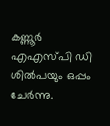കണ്ണൂര്‍ എഎസ്പി ഡി ശില്‍പയും ഒപ്പം ചേര്‍ന്നു.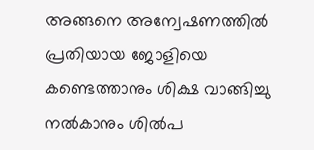അങ്ങനെ അന്വേഷണത്തില്‍ പ്രതിയായ ജോളിയെ കണ്ടെത്താനും ശിക്ഷ വാങ്ങിച്ചു നല്‍കാനും ശില്‍പ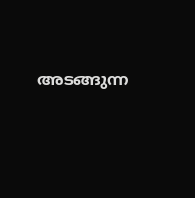അടങ്ങുന്ന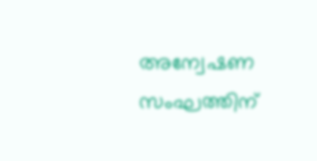അന്വേഷണ സംഘത്തിന്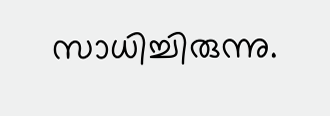സാധിച്ചിരുന്നു.